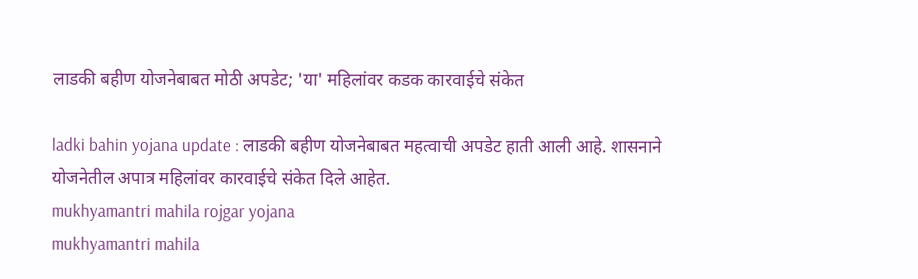लाडकी बहीण योजनेबाबत मोठी अपडेट; 'या' महिलांवर कडक कारवाईचे संकेत

ladki bahin yojana update : लाडकी बहीण योजनेबाबत महत्वाची अपडेट हाती आली आहे. शासनाने योजनेतील अपात्र महिलांवर कारवाईचे संकेत दिले आहेत.
mukhyamantri mahila rojgar yojana
mukhyamantri mahila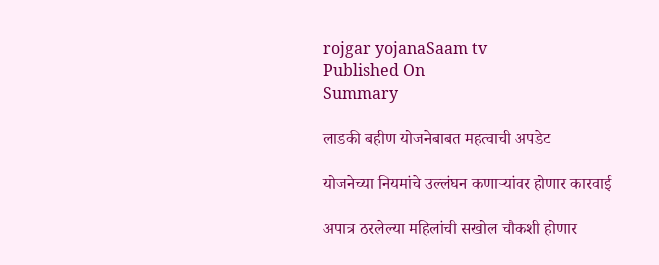rojgar yojanaSaam tv
Published On
Summary

लाडकी बहीण योजनेबाबत महत्वाची अपडेट

योजनेच्या नियमांचे उल्लंघन कणाऱ्यांवर होणार कारवाई

अपात्र ठरलेल्या महिलांची सखोल चौकशी होणार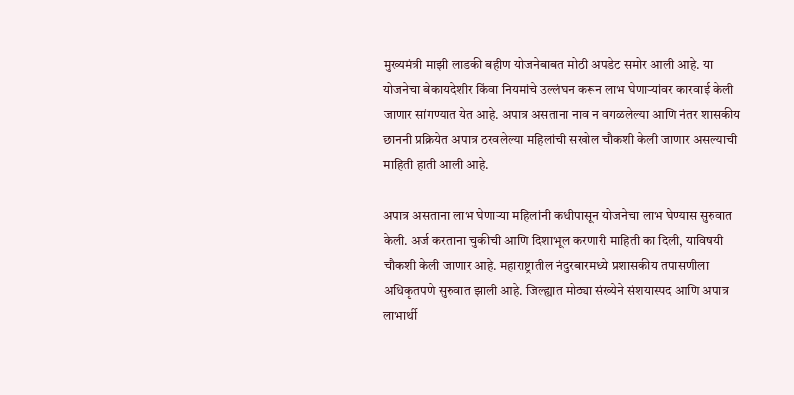मुख्यमंत्री माझी लाडकी बहीण योजनेबाबत मोठी अपडेट समोर आली आहे. या योजनेचा बेकायदेशीर किंवा नियमांचे उल्लंघन करून लाभ घेणाऱ्यांवर कारवाई केली जाणार सांगण्यात येत आहे. अपात्र असताना नाव न वगळलेल्या आणि नंतर शासकीय छाननी प्रक्रियेत अपात्र ठरवलेल्या महिलांची सखोल चौकशी केली जाणार असल्याची माहिती हाती आली आहे.

अपात्र असताना लाभ घेणाऱ्या महिलांनी कधीपासून योजनेचा लाभ घेण्यास सुरुवात केली. अर्ज करताना चुकीची आणि दिशाभूल करणारी माहिती का दिली, याविषयी चौकशी केली जाणार आहे. महाराष्ट्रातील नंदुरबारमध्ये प्रशासकीय तपासणीला अधिकृतपणे सुरुवात झाली आहे. जिल्ह्यात मोठ्या संख्येने संशयास्पद आणि अपात्र लाभार्थी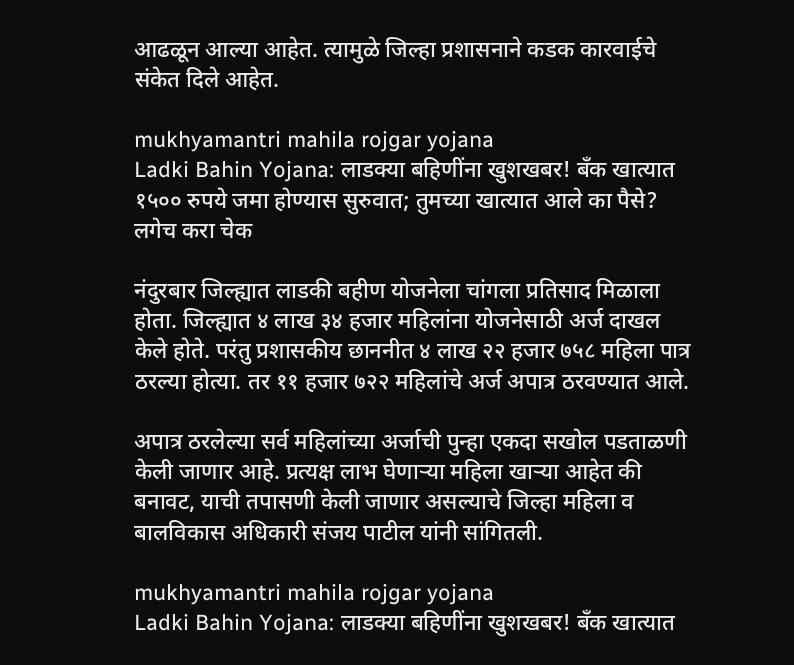आढळून आल्या आहेत. त्यामुळे जिल्हा प्रशासनाने कडक कारवाईचे संकेत दिले आहेत.

mukhyamantri mahila rojgar yojana
Ladki Bahin Yojana: लाडक्या बहिणींना खुशखबर! बँक खात्यात १५०० रुपये जमा होण्यास सुरुवात; तुमच्या खात्यात आले का पैसे? लगेच करा चेक

नंदुरबार जिल्ह्यात लाडकी बहीण योजनेला चांगला प्रतिसाद मिळाला होता. जिल्ह्यात ४ लाख ३४ हजार महिलांना योजनेसाठी अर्ज दाखल केले होते. परंतु प्रशासकीय छाननीत ४ लाख २२ हजार ७५८ महिला पात्र ठरल्या होत्या. तर ११ हजार ७२२ महिलांचे अर्ज अपात्र ठरवण्यात आले.

अपात्र ठरलेल्या सर्व महिलांच्या अर्जाची पुन्हा एकदा सखोल पडताळणी केली जाणार आहे. प्रत्यक्ष लाभ घेणाऱ्या महिला खाऱ्या आहेत की बनावट, याची तपासणी केली जाणार असल्याचे जिल्हा महिला व बालविकास अधिकारी संजय पाटील यांनी सांगितली.

mukhyamantri mahila rojgar yojana
Ladki Bahin Yojana: लाडक्या बहिणींना खुशखबर! बँक खात्यात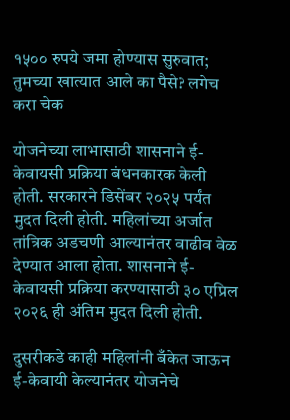१५०० रुपये जमा होण्यास सुरुवात; तुमच्या खात्यात आले का पैसे? लगेच करा चेक

योजनेच्या लाभासाठी शासनाने ई-केवायसी प्रक्रिया बंधनकारक केली होती. सरकारने डिसेंबर २०२५ पर्यंत मुदत दिली होती. महिलांच्या अर्जात तांत्रिक अडचणी आल्यानंतर वाढीव वेळ देण्यात आला होता. शासनाने ई-केवायसी प्रक्रिया करण्यासाठी ३० एप्रिल २०२६ ही अंतिम मुदत दिली होती.

दुसरीकडे काही महिलांनी बँकेत जाऊन ई-केवायी केल्यानंतर योजनेचे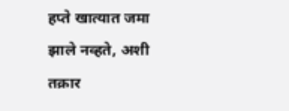हप्ते खात्यात जमा झाले नव्हते, अशी तक्रार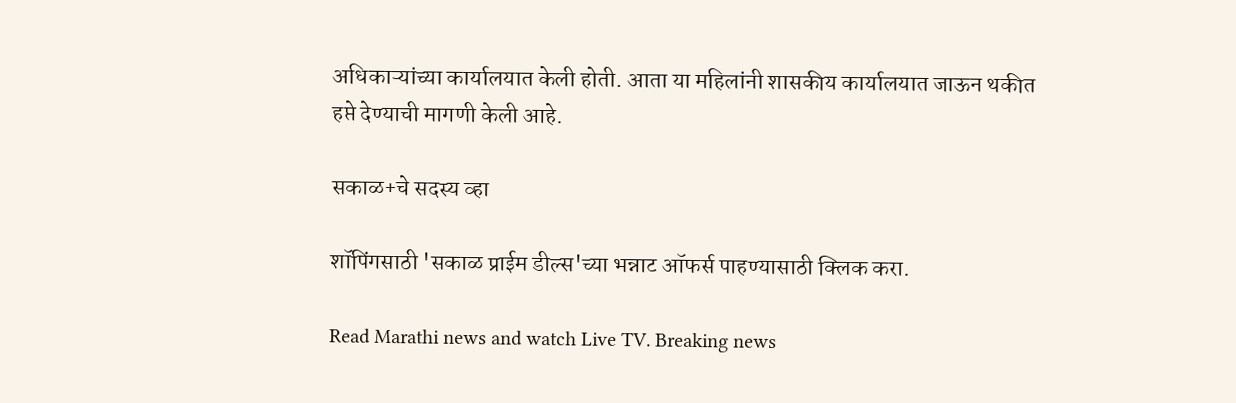अधिकाऱ्यांच्या कार्यालयात केली होती. आता या महिलांनी शासकीय कार्यालयात जाऊन थकीत हप्ते देण्याची मागणी केली आहे.

सकाळ+चे सदस्य व्हा

शॉपिंगसाठी 'सकाळ प्राईम डील्स'च्या भन्नाट ऑफर्स पाहण्यासाठी क्लिक करा.

Read Marathi news and watch Live TV. Breaking news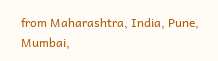from Maharashtra, India, Pune, Mumbai,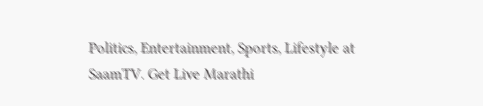Politics, Entertainment, Sports, Lifestyle at SaamTV. Get Live Marathi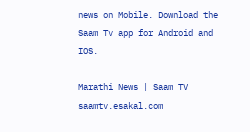news on Mobile. Download the Saam Tv app for Android and IOS.

Marathi News | Saam TV
saamtv.esakal.com